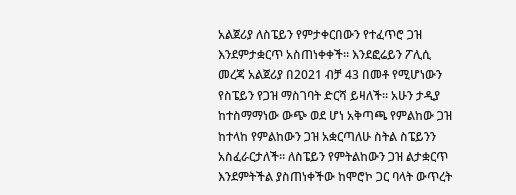አልጀሪያ ለስፔይን የምታቀርበውን የተፈጥሮ ጋዝ እንደምታቋርጥ አስጠነቀቀች። እንደፎሬይን ፖሊሲ መረጃ አልጀሪያ በ2021 ብቻ 43 በመቶ የሚሆነውን የስፔይን የጋዝ ማስገባት ድርሻ ይዛለች። አሁን ታዲያ ከተስማማነው ውጭ ወደ ሆነ አቅጣጫ የምልከው ጋዝ ከተላከ የምልከውን ጋዝ አቋርጣለሁ ስትል ስፔይንን አስፈራርታለች። ለስፔይን የምትልከውን ጋዝ ልታቋርጥ እንደምትችል ያስጠነቀችው ከሞሮኮ ጋር ባላት ውጥረት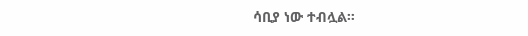ሳቢያ ነው ተብሏል።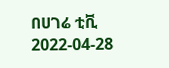በሀገሬ ቲቪ
2022-04-28